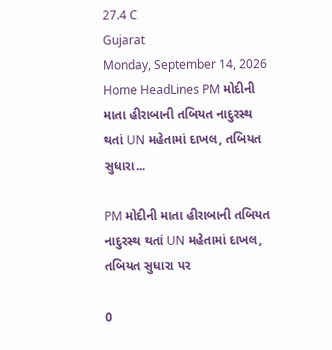27.4 C
Gujarat
Monday, September 14, 2026
Home HeadLines PM મોદીની માતા હીરાબાની તબિયત નાદુરસ્થ થતાં UN મહેતામાં દાખલ, તબિયત સુધારા...

PM મોદીની માતા હીરાબાની તબિયત નાદુરસ્થ થતાં UN મહેતામાં દાખલ, તબિયત સુધારા પર

0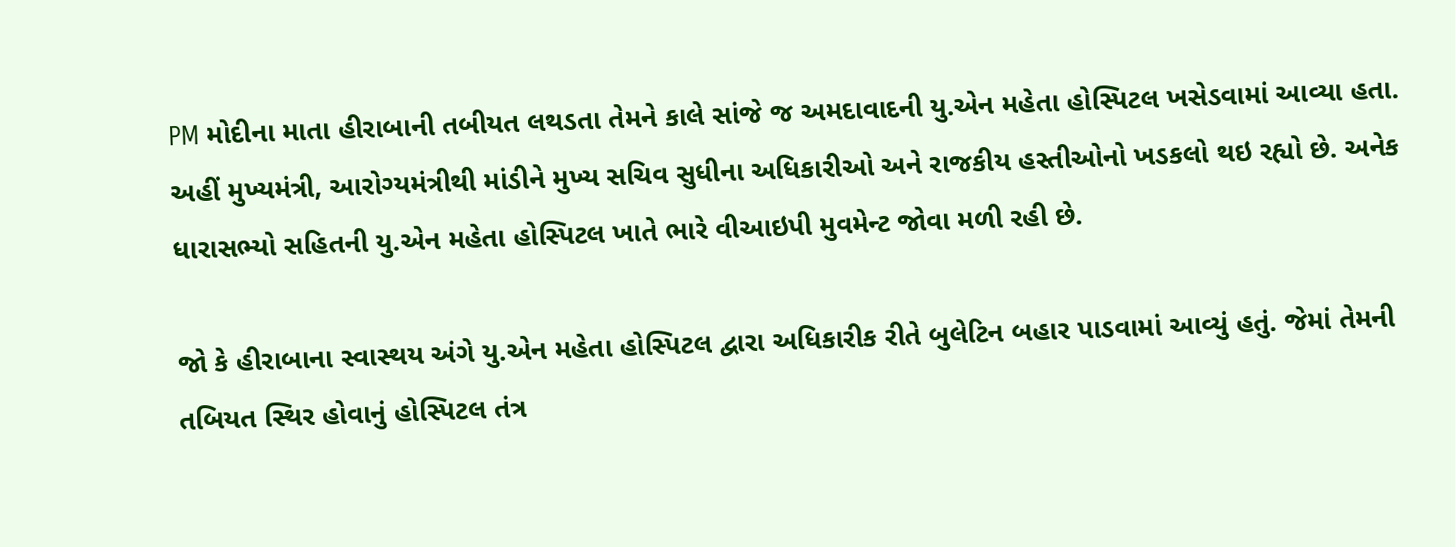PM મોદીના માતા હીરાબાની તબીયત લથડતા તેમને કાલે સાંજે જ અમદાવાદની યુ.એન મહેતા હોસ્પિટલ ખસેડવામાં આવ્યા હતા. અહીં મુખ્યમંત્રી, આરોગ્યમંત્રીથી માંડીને મુખ્ય સચિવ સુધીના અધિકારીઓ અને રાજકીય હસ્તીઓનો ખડકલો થઇ રહ્યો છે. અનેક ધારાસભ્યો સહિતની યુ.એન મહેતા હોસ્પિટલ ખાતે ભારે વીઆઇપી મુવમેન્ટ જોવા મળી રહી છે.

જો કે હીરાબાના સ્વાસ્થય અંગે યુ.એન મહેતા હોસ્પિટલ દ્વારા અધિકારીક રીતે બુલેટિન બહાર પાડવામાં આવ્યું હતું. જેમાં તેમની તબિયત સ્થિર હોવાનું હોસ્પિટલ તંત્ર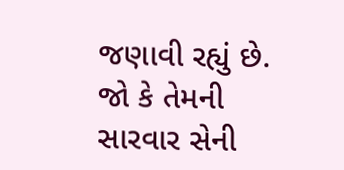જણાવી રહ્યું છે. જો કે તેમની સારવાર સેની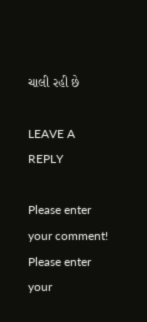ચાલી રહી છે

LEAVE A REPLY

Please enter your comment!
Please enter your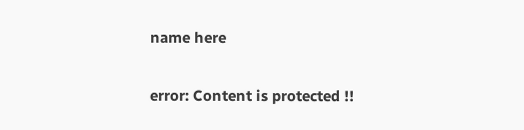name here

error: Content is protected !!